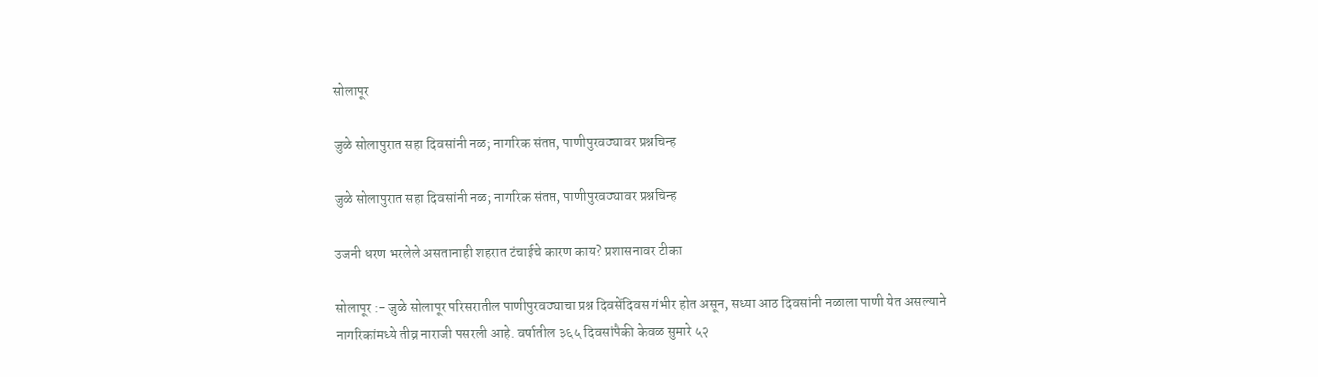सोलापूर

जुळे सोलापुरात सहा दिवसांनी नळ; नागरिक संतप्त, पाणीपुरवठ्यावर प्रश्नचिन्ह

जुळे सोलापुरात सहा दिवसांनी नळ; नागरिक संतप्त, पाणीपुरवठ्यावर प्रश्नचिन्ह

उजनी धरण भरलेले असतानाही शहरात टंचाईचे कारण काय? प्रशासनावर टीका

सोलापूर :- जुळे सोलापूर परिसरातील पाणीपुरवठ्याचा प्रश्न दिवसेंदिवस गंभीर होत असून, सध्या आठ दिवसांनी नळाला पाणी येत असल्याने नागरिकांमध्ये तीव्र नाराजी पसरली आहे. वर्षातील ३६५ दिवसांपैकी केवळ सुमारे ५२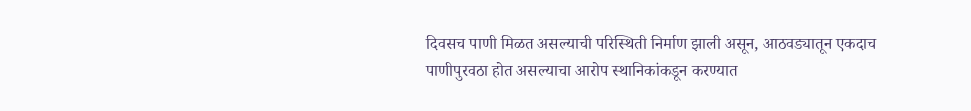दिवसच पाणी मिळत असल्याची परिस्थिती निर्माण झाली असून, आठवड्यातून एकदाच पाणीपुरवठा होत असल्याचा आरोप स्थानिकांकडून करण्यात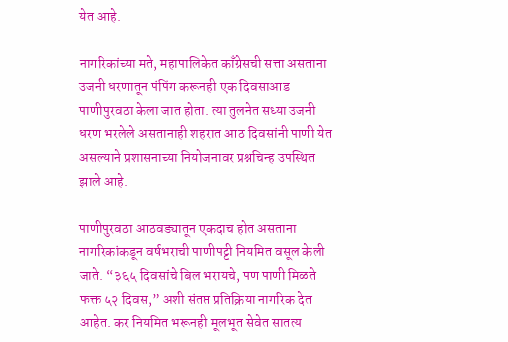येत आहे.

नागरिकांच्या मते, महापालिकेत काँग्रेसची सत्ता असताना उजनी धरणातून पंपिंग करूनही एक दिवसाआड पाणीपुरवठा केला जात होता. त्या तुलनेत सध्या उजनी धरण भरलेले असतानाही शहरात आठ दिवसांनी पाणी येत असल्याने प्रशासनाच्या नियोजनावर प्रश्नचिन्ह उपस्थित झाले आहे.

पाणीपुरवठा आठवड्यातून एकदाच होत असताना नागरिकांकडून वर्षभराची पाणीपट्टी नियमित वसूल केली जाते. “३६५ दिवसांचे बिल भरायचे, पण पाणी मिळते फक्त ५२ दिवस,” अशी संतप्त प्रतिक्रिया नागरिक देत आहेत. कर नियमित भरूनही मूलभूत सेवेत सातत्य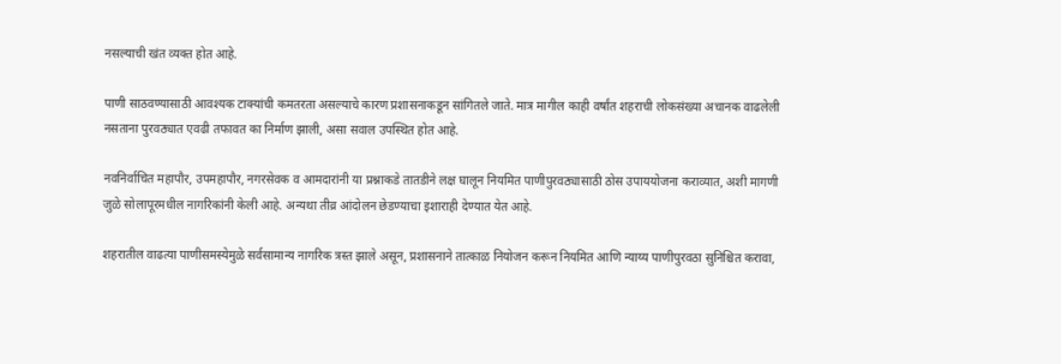नसल्याची खंत व्यक्त होत आहे.

पाणी साठवण्यासाठी आवश्यक टाक्यांची कमतरता असल्याचे कारण प्रशासनाकडून सांगितले जाते. मात्र मागील काही वर्षांत शहराची लोकसंख्या अचानक वाढलेली नसताना पुरवठ्यात एवढी तफावत का निर्माण झाली, असा सवाल उपस्थित होत आहे.

नवनिर्वाचित महापौर, उपमहापौर, नगरसेवक व आमदारांनी या प्रश्नाकडे तातडीने लक्ष घालून नियमित पाणीपुरवठ्यासाठी ठोस उपाययोजना कराव्यात, अशी मागणी जुळे सोलापूरमधील नागरिकांनी केली आहे. अन्यथा तीव्र आंदोलन छेडण्याचा इशाराही देण्यात येत आहे.

शहरातील वाढत्या पाणीसमस्येमुळे सर्वसामान्य नागरिक त्रस्त झाले असून, प्रशासनाने तात्काळ नियोजन करून नियमित आणि न्याय्य पाणीपुरवठा सुनिश्चित करावा,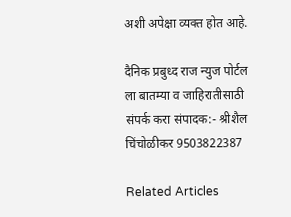अशी अपेक्षा व्यक्त होत आहे.

दैनिक प्रबुध्द राज न्युज पोर्टल ला बातम्या व जाहिरातीसाठी संपर्क करा संपादक:- श्रीशैल चिंचोळीकर 9503822387

Related Articles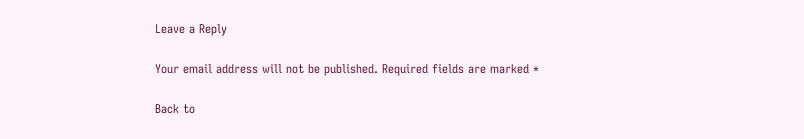Leave a Reply

Your email address will not be published. Required fields are marked *

Back to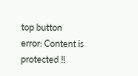top button
error: Content is protected !!